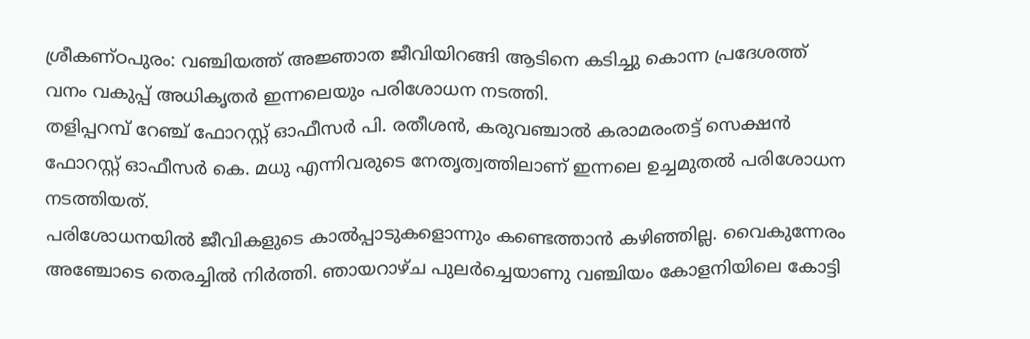ശ്രീകണ്ഠപുരം: വഞ്ചിയത്ത് അജ്ഞാത ജീവിയിറങ്ങി ആടിനെ കടിച്ചു കൊന്ന പ്രദേശത്ത് വനം വകുപ്പ് അധികൃതർ ഇന്നലെയും പരിശോധന നടത്തി.
തളിപ്പറമ്പ് റേഞ്ച് ഫോറസ്റ്റ് ഓഫീസർ പി. രതീശൻ, കരുവഞ്ചാൽ കരാമരംതട്ട് സെക്ഷൻ ഫോറസ്റ്റ് ഓഫീസർ കെ. മധു എന്നിവരുടെ നേതൃത്വത്തിലാണ് ഇന്നലെ ഉച്ചമുതൽ പരിശോധന നടത്തിയത്.
പരിശോധനയിൽ ജീവികളുടെ കാൽപ്പാടുകളൊന്നും കണ്ടെത്താൻ കഴിഞ്ഞില്ല. വൈകുന്നേരം അഞ്ചോടെ തെരച്ചിൽ നിർത്തി. ഞായറാഴ്ച പുലർച്ചെയാണു വഞ്ചിയം കോളനിയിലെ കോട്ടി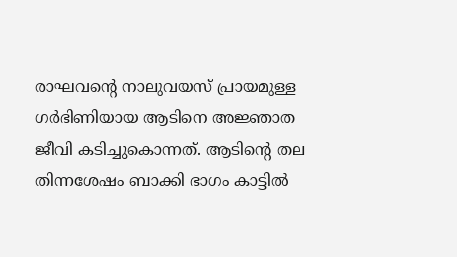രാഘവന്റെ നാലുവയസ് പ്രായമുള്ള ഗർഭിണിയായ ആടിനെ അജ്ഞാത ജീവി കടിച്ചുകൊന്നത്. ആടിന്റെ തല തിന്നശേഷം ബാക്കി ഭാഗം കാട്ടിൽ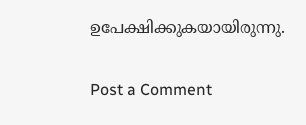ഉപേക്ഷിക്കുകയായിരുന്നു.

Post a Comment